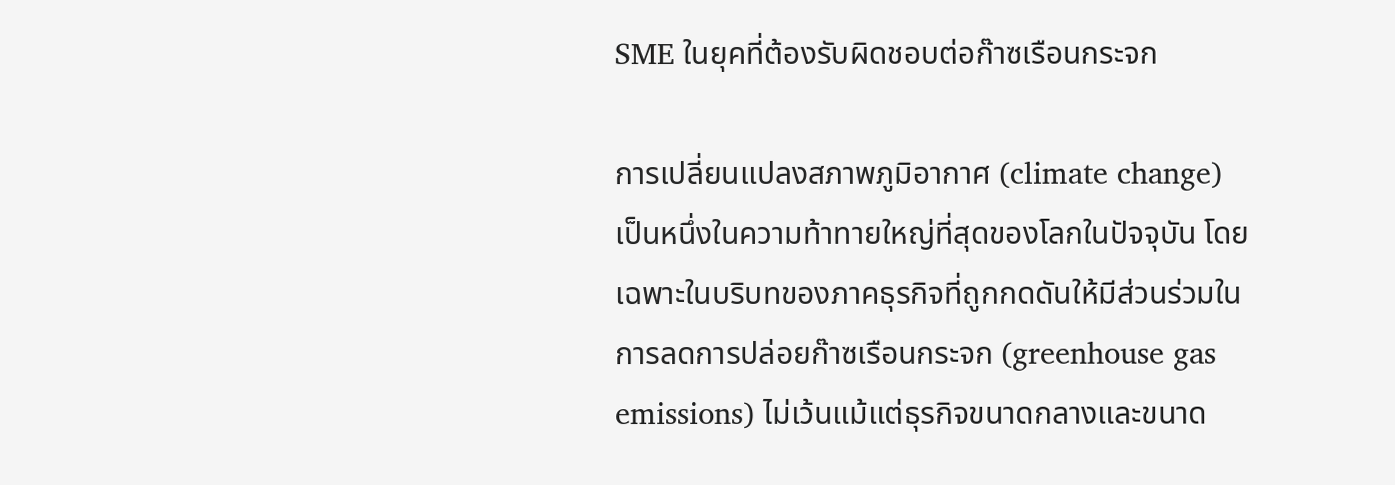SME ในยุคที่ต้องรับผิดชอบต่อก๊าซเรือนกระจก

การเปลี่ยนแปลงสภาพภูมิอากาศ (climate change) เป็นหนึ่งในความท้าทายใหญ่ที่สุดของโลกในปัจจุบัน โดยเฉพาะในบริบทของภาคธุรกิจที่ถูกกดดันให้มีส่วนร่วมในการลดการปล่อยก๊าซเรือนกระจก (greenhouse gas emissions) ไม่เว้นแม้แต่ธุรกิจขนาดกลางและขนาด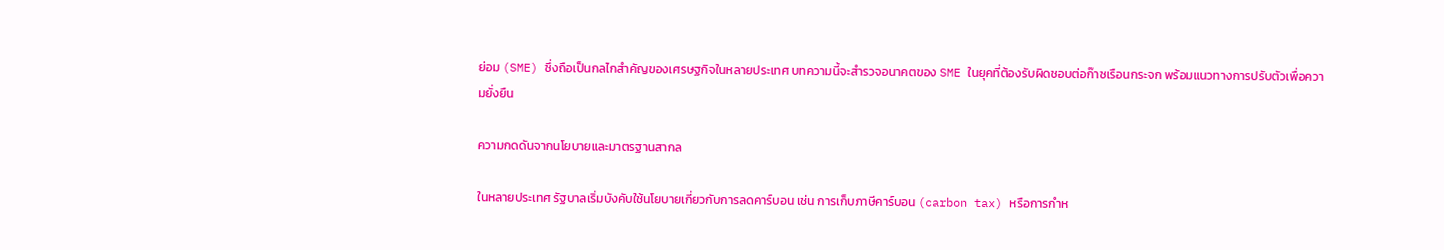ย่อม (SME) ซึ่งถือเป็นกลไกสำคัญของเศรษฐกิจในหลายประเทศ บทความนี้จะสำรวจอนาคตของ SME ในยุคที่ต้องรับผิดชอบต่อก๊าซเรือนกระจก พร้อมแนวทางการปรับตัวเพื่อความยั่งยืน

ความกดดันจากนโยบายและมาตรฐานสากล

ในหลายประเทศ รัฐบาลเริ่มบังคับใช้นโยบายเกี่ยวกับการลดคาร์บอน เช่น การเก็บภาษีคาร์บอน (carbon tax) หรือการกำห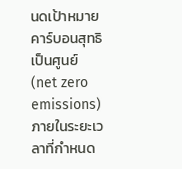นดเป้าหมายคาร์บอนสุทธิเป็นศูนย์ (net zero emissions) ภายในระยะเวลาที่กำหนด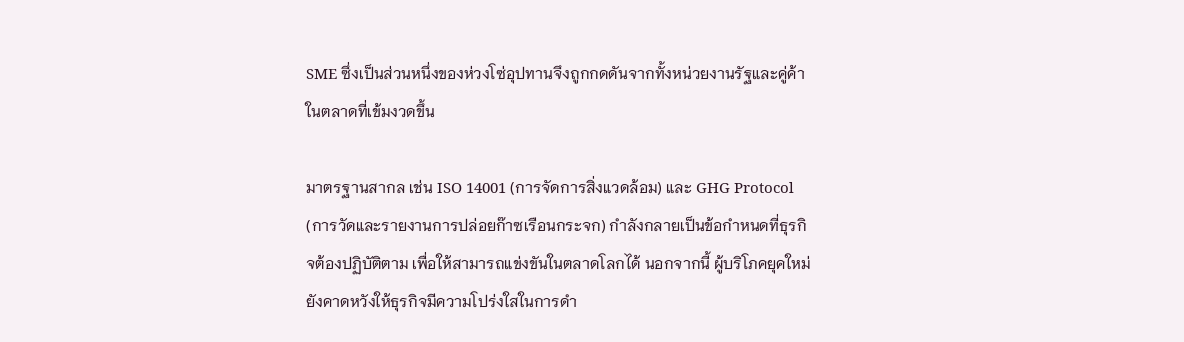SME ซึ่งเป็นส่วนหนึ่งของห่วงโซ่อุปทานจึงถูกกดดันจากทั้งหน่วยงานรัฐและคู่ค้าในตลาดที่เข้มงวดขึ้น

มาตรฐานสากล เช่น ISO 14001 (การจัดการสิ่งแวดล้อม) และ GHG Protocol (การวัดและรายงานการปล่อยก๊าซเรือนกระจก) กำลังกลายเป็นข้อกำหนดที่ธุรกิจต้องปฏิบัติตาม เพื่อให้สามารถแข่งขันในตลาดโลกได้ นอกจากนี้ ผู้บริโภคยุคใหม่ยังคาดหวังให้ธุรกิจมีความโปร่งใสในการดำ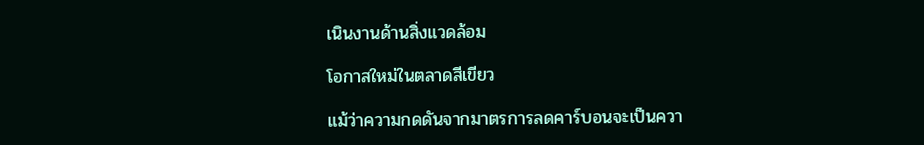เนินงานด้านสิ่งแวดล้อม

โอกาสใหม่ในตลาดสีเขียว

แม้ว่าความกดดันจากมาตรการลดคาร์บอนจะเป็นควา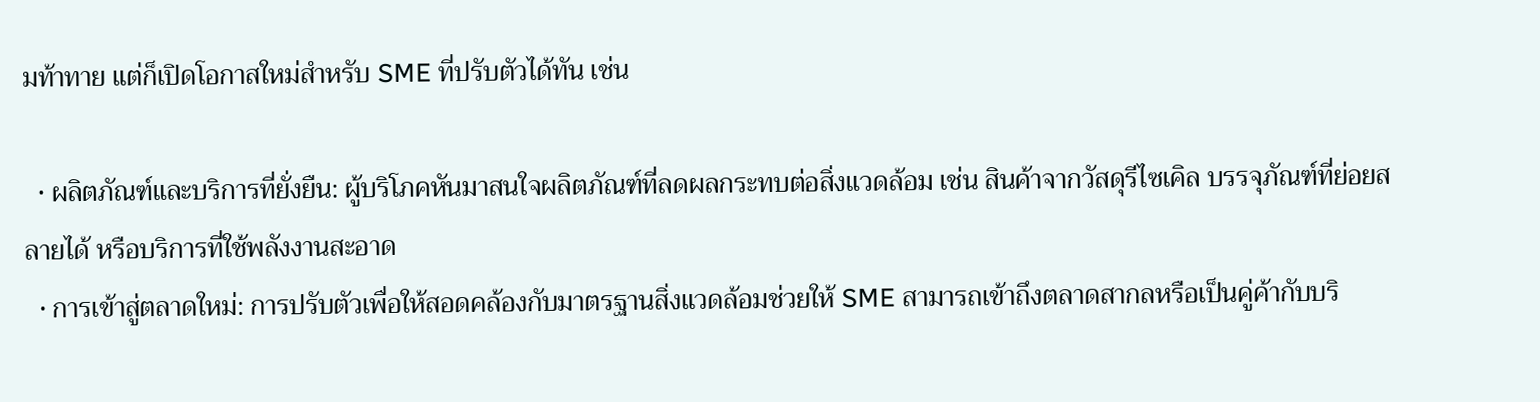มท้าทาย แต่ก็เปิดโอกาสใหม่สำหรับ SME ที่ปรับตัวได้ทัน เช่น

  • ผลิตภัณฑ์และบริการที่ยั่งยืน: ผู้บริโภคหันมาสนใจผลิตภัณฑ์ที่ลดผลกระทบต่อสิ่งแวดล้อม เช่น สินค้าจากวัสดุรีไซเคิล บรรจุภัณฑ์ที่ย่อยสลายได้ หรือบริการที่ใช้พลังงานสะอาด
  • การเข้าสู่ตลาดใหม่: การปรับตัวเพื่อให้สอดคล้องกับมาตรฐานสิ่งแวดล้อมช่วยให้ SME สามารถเข้าถึงตลาดสากลหรือเป็นคู่ค้ากับบริ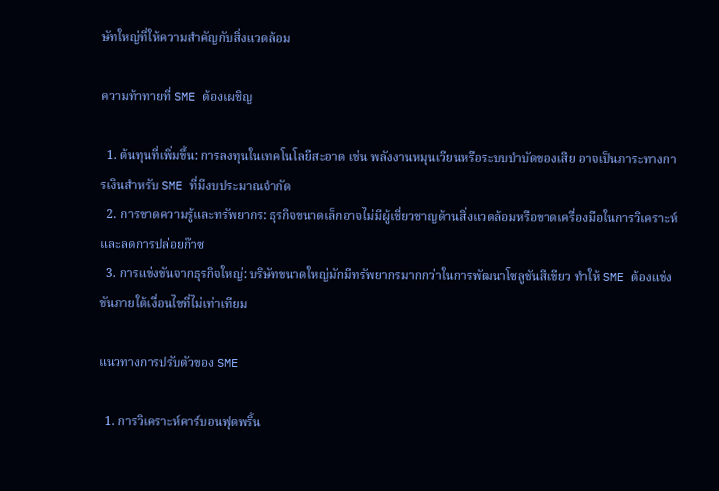ษัทใหญ่ที่ให้ความสำคัญกับสิ่งแวดล้อม

ความท้าทายที่ SME ต้องเผชิญ

  1. ต้นทุนที่เพิ่มขึ้น: การลงทุนในเทคโนโลยีสะอาด เช่น พลังงานหมุนเวียนหรือระบบบำบัดของเสีย อาจเป็นภาระทางการเงินสำหรับ SME ที่มีงบประมาณจำกัด
  2. การขาดความรู้และทรัพยากร: ธุรกิจขนาดเล็กอาจไม่มีผู้เชี่ยวชาญด้านสิ่งแวดล้อมหรือขาดเครื่องมือในการวิเคราะห์และลดการปล่อยก๊าซ
  3. การแข่งขันจากธุรกิจใหญ่: บริษัทขนาดใหญ่มักมีทรัพยากรมากกว่าในการพัฒนาโซลูชันสีเขียว ทำให้ SME ต้องแข่งขันภายใต้เงื่อนไขที่ไม่เท่าเทียม

แนวทางการปรับตัวของ SME

  1. การวิเคราะห์คาร์บอนฟุตพริ้น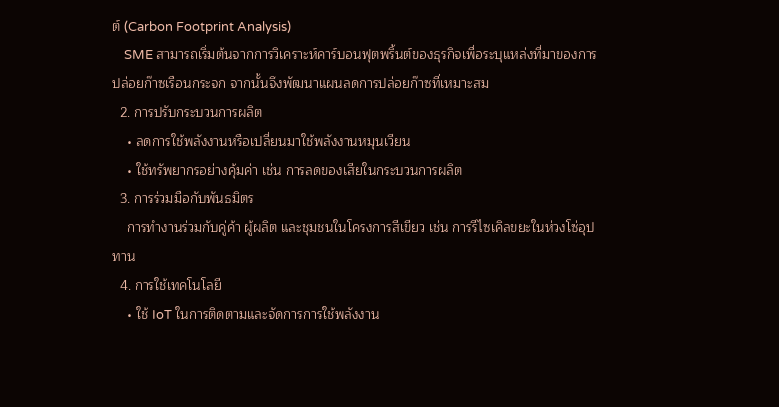ต์ (Carbon Footprint Analysis)
    SME สามารถเริ่มต้นจากการวิเคราะห์คาร์บอนฟุตพริ้นต์ของธุรกิจเพื่อระบุแหล่งที่มาของการปล่อยก๊าซเรือนกระจก จากนั้นจึงพัฒนาแผนลดการปล่อยก๊าซที่เหมาะสม
  2. การปรับกระบวนการผลิต
    • ลดการใช้พลังงานหรือเปลี่ยนมาใช้พลังงานหมุนเวียน
    • ใช้ทรัพยากรอย่างคุ้มค่า เช่น การลดของเสียในกระบวนการผลิต
  3. การร่วมมือกับพันธมิตร
    การทำงานร่วมกับคู่ค้า ผู้ผลิต และชุมชนในโครงการสีเขียว เช่น การรีไซเคิลขยะในห่วงโซ่อุปทาน
  4. การใช้เทคโนโลยี
    • ใช้ IoT ในการติดตามและจัดการการใช้พลังงาน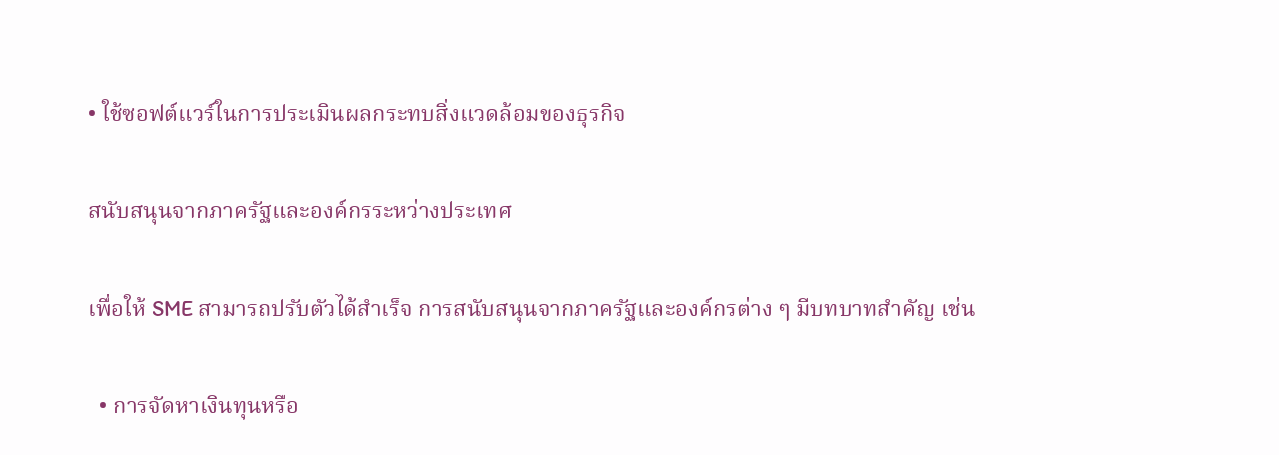• ใช้ซอฟต์แวร์ในการประเมินผลกระทบสิ่งแวดล้อมของธุรกิจ

สนับสนุนจากภาครัฐและองค์กรระหว่างประเทศ

เพื่อให้ SME สามารถปรับตัวได้สำเร็จ การสนับสนุนจากภาครัฐและองค์กรต่าง ๆ มีบทบาทสำคัญ เช่น

  • การจัดหาเงินทุนหรือ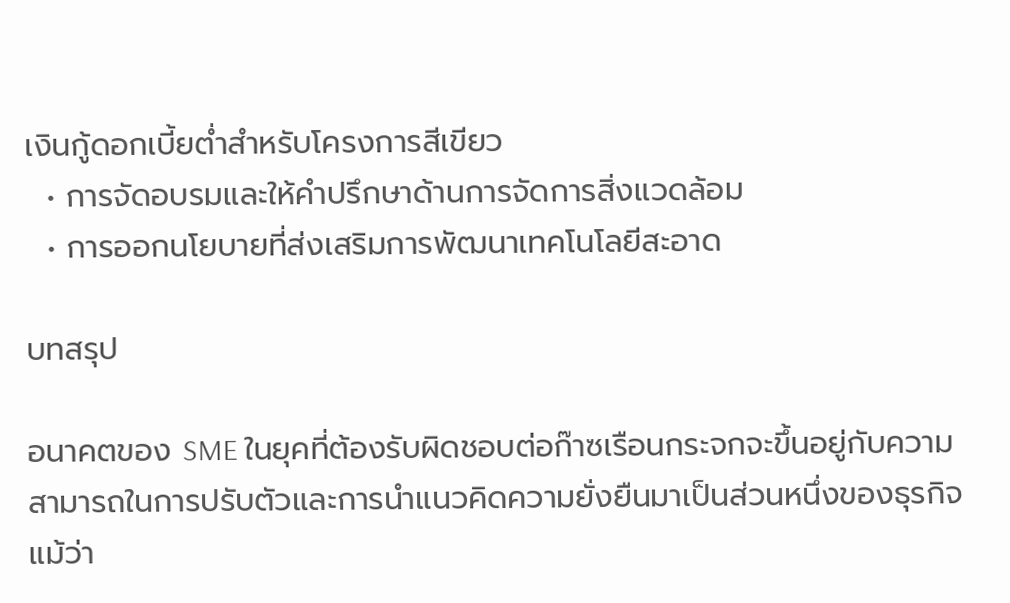เงินกู้ดอกเบี้ยต่ำสำหรับโครงการสีเขียว
  • การจัดอบรมและให้คำปรึกษาด้านการจัดการสิ่งแวดล้อม
  • การออกนโยบายที่ส่งเสริมการพัฒนาเทคโนโลยีสะอาด

บทสรุป

อนาคตของ SME ในยุคที่ต้องรับผิดชอบต่อก๊าซเรือนกระจกจะขึ้นอยู่กับความสามารถในการปรับตัวและการนำแนวคิดความยั่งยืนมาเป็นส่วนหนึ่งของธุรกิจ แม้ว่า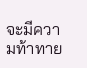จะมีความท้าทาย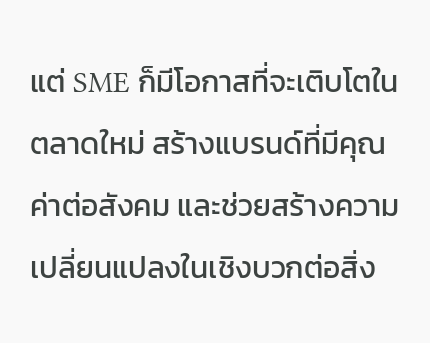แต่ SME ก็มีโอกาสที่จะเติบโตในตลาดใหม่ สร้างแบรนด์ที่มีคุณค่าต่อสังคม และช่วยสร้างความเปลี่ยนแปลงในเชิงบวกต่อสิ่ง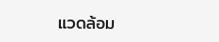แวดล้อม